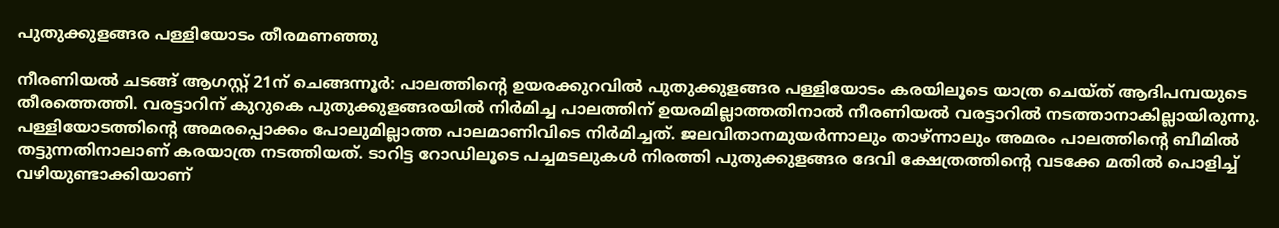പുതുക്കുളങ്ങര പള്ളിയോടം തീരമണഞ്ഞു

നീരണിയൽ ചടങ്ങ് ആഗസ്റ്റ് 21ന് ചെങ്ങന്നൂർ: പാലത്തിന്റെ ഉയരക്കുറവിൽ പുതുക്കുളങ്ങര പള്ളിയോടം കരയിലൂടെ യാത്ര ചെയ്ത് ആദിപമ്പയുടെ തീരത്തെത്തി. വരട്ടാറിന് കുറുകെ പുതുക്കുളങ്ങരയിൽ നിർമിച്ച പാലത്തിന് ഉയരമില്ലാത്തതിനാൽ നീരണിയൽ വരട്ടാറിൽ നടത്താനാകില്ലായിരുന്നു. പള്ളിയോടത്തിന്റെ അമരപ്പൊക്കം പോലുമില്ലാത്ത പാലമാണിവിടെ നിർമിച്ചത്. ജലവിതാനമുയർന്നാലും താഴ്ന്നാലും അമരം പാലത്തിന്റെ ബീമിൽ തട്ടുന്നതിനാലാണ് കരയാത്ര നടത്തിയത്. ടാറിട്ട റോഡിലൂടെ പച്ചമടലുകൾ നിരത്തി പുതുക്കുളങ്ങര ദേവി ക്ഷേത്രത്തിന്റെ വടക്കേ മതിൽ പൊളിച്ച് വഴിയുണ്ടാക്കിയാണ്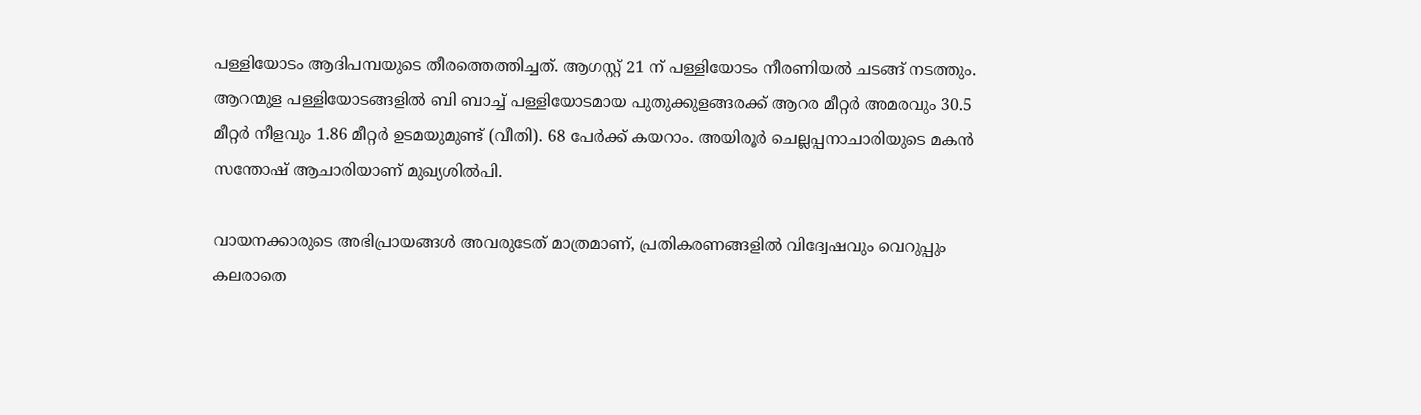പള്ളിയോടം ആദിപമ്പയുടെ തീരത്തെത്തിച്ചത്. ആഗസ്റ്റ് 21 ന് പള്ളിയോടം നീരണിയൽ ചടങ്ങ് നടത്തും. ആറന്മുള പള്ളിയോടങ്ങളിൽ ബി ബാച്ച് പള്ളിയോടമായ പുതുക്കുളങ്ങരക്ക് ആറര മീറ്റർ അമരവും 30.5 മീറ്റർ നീളവും 1.86 മീറ്റർ ഉടമയുമുണ്ട് (വീതി). 68 പേർക്ക് കയറാം. അയിരൂർ ചെല്ലപ്പനാചാരിയുടെ മകൻ സന്തോഷ് ആചാരിയാണ് മുഖ്യശിൽപി.

വായനക്കാരുടെ അഭിപ്രായങ്ങള്‍ അവരുടേത് മാത്രമാണ്, പ്രതികരണങ്ങളിൽ വിദ്വേഷവും വെറുപ്പും കലരാതെ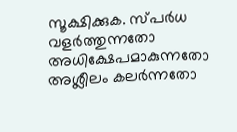സൂക്ഷിക്കുക. സ്പർധ വളർത്തുന്നതോ അധിക്ഷേപമാകുന്നതോ അശ്ലീലം കലർന്നതോ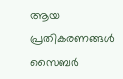ആയ പ്രതികരണങ്ങൾ സൈബർ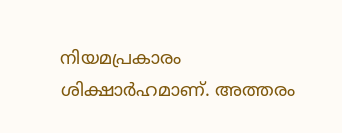നിയമപ്രകാരം ശിക്ഷാർഹമാണ്. അത്തരം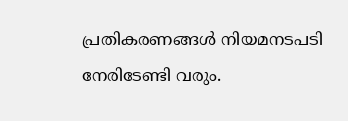പ്രതികരണങ്ങൾ നിയമനടപടി നേരിടേണ്ടി വരും.